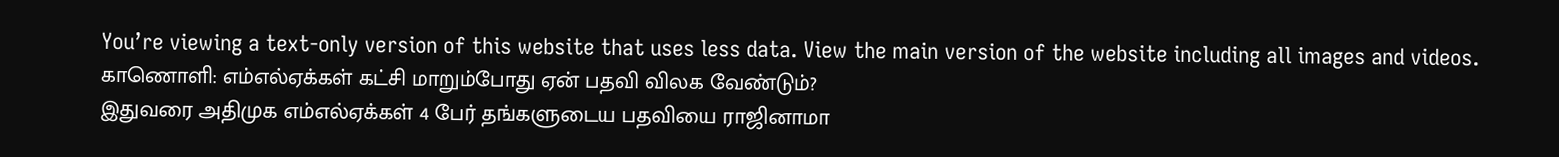You’re viewing a text-only version of this website that uses less data. View the main version of the website including all images and videos.
காணொளி: எம்எல்ஏக்கள் கட்சி மாறும்போது ஏன் பதவி விலக வேண்டும்?
இதுவரை அதிமுக எம்எல்ஏக்கள் 4 பேர் தங்களுடைய பதவியை ராஜினாமா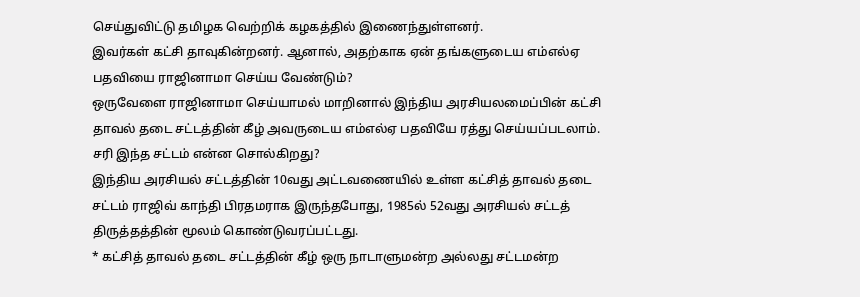செய்துவிட்டு தமிழக வெற்றிக் கழகத்தில் இணைந்துள்ளனர்.
இவர்கள் கட்சி தாவுகின்றனர். ஆனால், அதற்காக ஏன் தங்களுடைய எம்எல்ஏ பதவியை ராஜினாமா செய்ய வேண்டும்?
ஒருவேளை ராஜினாமா செய்யாமல் மாறினால் இந்திய அரசியலமைப்பின் கட்சி தாவல் தடை சட்டத்தின் கீழ் அவருடைய எம்எல்ஏ பதவியே ரத்து செய்யப்படலாம்.
சரி இந்த சட்டம் என்ன சொல்கிறது?
இந்திய அரசியல் சட்டத்தின் 10வது அட்டவணையில் உள்ள கட்சித் தாவல் தடை சட்டம் ராஜிவ் காந்தி பிரதமராக இருந்தபோது, 1985ல் 52வது அரசியல் சட்டத் திருத்தத்தின் மூலம் கொண்டுவரப்பட்டது.
* கட்சித் தாவல் தடை சட்டத்தின் கீழ் ஒரு நாடாளுமன்ற அல்லது சட்டமன்ற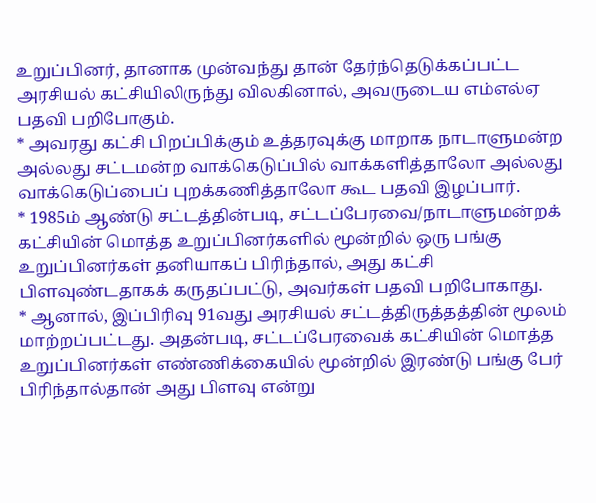உறுப்பினர், தானாக முன்வந்து தான் தேர்ந்தெடுக்கப்பட்ட அரசியல் கட்சியிலிருந்து விலகினால், அவருடைய எம்எல்ஏ பதவி பறிபோகும்.
* அவரது கட்சி பிறப்பிக்கும் உத்தரவுக்கு மாறாக நாடாளுமன்ற அல்லது சட்டமன்ற வாக்கெடுப்பில் வாக்களித்தாலோ அல்லது வாக்கெடுப்பைப் புறக்கணித்தாலோ கூட பதவி இழப்பார்.
* 1985ம் ஆண்டு சட்டத்தின்படி, சட்டப்பேரவை/நாடாளுமன்றக் கட்சியின் மொத்த உறுப்பினர்களில் மூன்றில் ஒரு பங்கு உறுப்பினர்கள் தனியாகப் பிரிந்தால், அது கட்சி பிளவுண்டதாகக் கருதப்பட்டு, அவர்கள் பதவி பறிபோகாது.
* ஆனால், இப்பிரிவு 91வது அரசியல் சட்டத்திருத்தத்தின் மூலம் மாற்றப்பட்டது. அதன்படி, சட்டப்பேரவைக் கட்சியின் மொத்த உறுப்பினர்கள் எண்ணிக்கையில் மூன்றில் இரண்டு பங்கு பேர் பிரிந்தால்தான் அது பிளவு என்று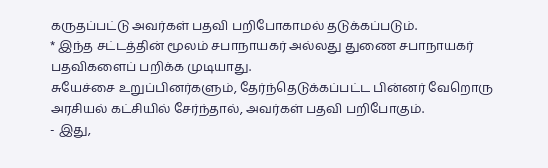கருதப்பட்டு அவர்கள் பதவி பறிபோகாமல் தடுக்கப்படும்.
* இந்த சட்டத்தின் மூலம் சபாநாயகர் அல்லது துணை சபாநாயகர் பதவிகளைப் பறிக்க முடியாது.
சுயேச்சை உறுப்பினர்களும், தேர்ந்தெடுக்கப்பட்ட பின்னர் வேறொரு அரசியல் கட்சியில் சேர்ந்தால், அவர்கள் பதவி பறிபோகும்.
- இது,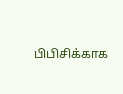பிபிசிக்காக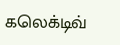கலெக்டிவ்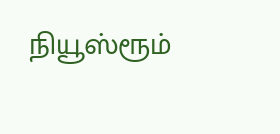நியூஸ்ரூம்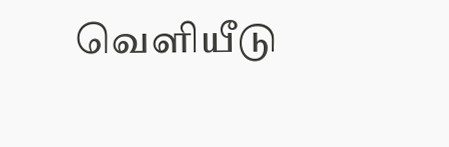வெளியீடு